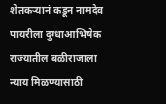शेतकऱ्यानं कडून नामदेव पायरीला दुग्धाआभिषेक
राज्यातील बळीराजाला न्याय मिळण्यासाठी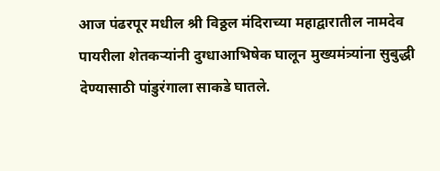आज पंढरपूर मधील श्री विठ्ठल मंदिराच्या महाद्वारातील नामदेव पायरीला शेतकऱ्यांनी दुग्धाआभिषेक घालून मुख्यमंत्र्यांना सुबुद्धी देण्यासाठी पांडुरंगाला साकडे घातले.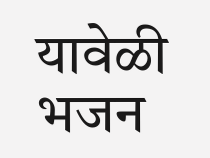यावेळी भजन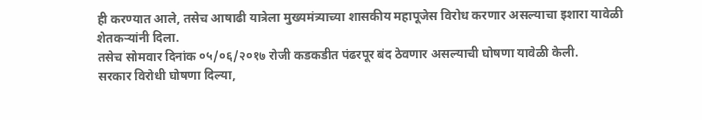ही करण्यात आले, तसेच आषाढी यात्रेला मुख्यमंत्र्याच्या शासकीय महापूजेस विरोध करणार असल्याचा इशारा यावेळी शेतकऱ्यांनी दिला.
तसेच सोमवार दिनांक ०५/०६/२०१७ रोजी कडकडीत पंढरपूर बंद ठेवणार असल्याची घोषणा यावेळी केली.
सरकार विरोधी घोषणा दिल्या,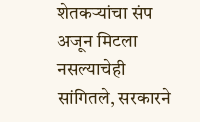शेतकऱ्यांचा संप अजून मिटला नसल्याचेही सांगितले, सरकारने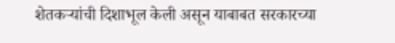शेतकऱ्यांची दिशाभूल केली असून याबाबत सरकारच्या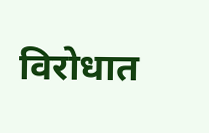विरोधात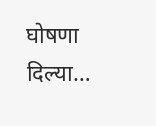घोषणा दिल्या…